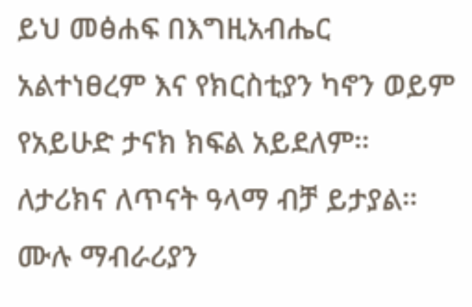ይህ መፅሐፍ በእግዚአብሔር አልተነፀረም እና የክርስቲያን ካኖን ወይም የአይሁድ ታናክ ክፍል አይደለም። ለታሪክና ለጥናት ዓላማ ብቻ ይታያል። ሙሉ ማብራሪያን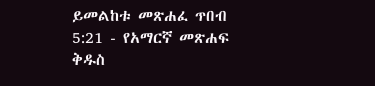ይመልከቱ መጽሐፈ ጥበብ 5:21 - የአማርኛ መጽሐፍ ቅዱስ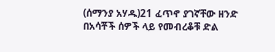(ሰማንያ አሃዱ)21 ፈጥኖ ያገኛቸው ዘንድ በአሳቾች ሰዎች ላይ የመብረቆቹ ድል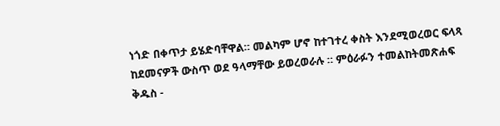ነጎድ በቀጥታ ይሄድባቸዋል። መልካም ሆኖ ከተገተረ ቀስት እንደሚወረወር ፍላጻ ከደመናዎች ውስጥ ወደ ዓላማቸው ይወረወራሉ ። ምዕራፉን ተመልከትመጽሐፍ ቅዱስ -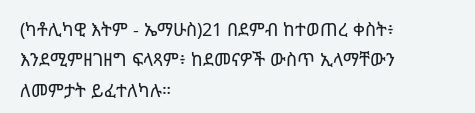(ካቶሊካዊ እትም - ኤማሁስ)21 በደምብ ከተወጠረ ቀስት፥ እንደሚምዘገዘግ ፍላጻም፥ ከደመናዎች ውስጥ ኢላማቸውን ለመምታት ይፈተለካሉ።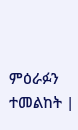ምዕራፉን ተመልከት |